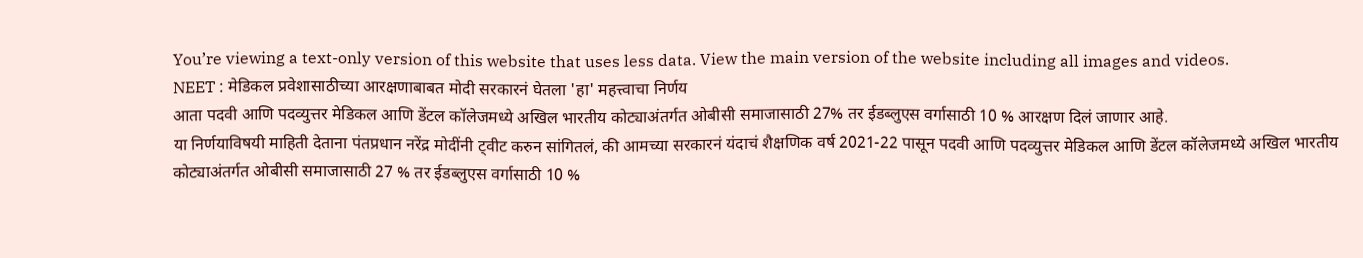You’re viewing a text-only version of this website that uses less data. View the main version of the website including all images and videos.
NEET : मेडिकल प्रवेशासाठीच्या आरक्षणाबाबत मोदी सरकारनं घेतला 'हा' महत्त्वाचा निर्णय
आता पदवी आणि पदव्युत्तर मेडिकल आणि डेंटल कॉलेजमध्ये अखिल भारतीय कोट्याअंतर्गत ओबीसी समाजासाठी 27% तर ईडब्लुएस वर्गासाठी 10 % आरक्षण दिलं जाणार आहे.
या निर्णयाविषयी माहिती देताना पंतप्रधान नरेंद्र मोदींनी ट्वीट करुन सांगितलं, की आमच्या सरकारनं यंदाचं शैक्षणिक वर्ष 2021-22 पासून पदवी आणि पदव्युत्तर मेडिकल आणि डेंटल कॉलेजमध्ये अखिल भारतीय कोट्याअंतर्गत ओबीसी समाजासाठी 27 % तर ईडब्लुएस वर्गासाठी 10 %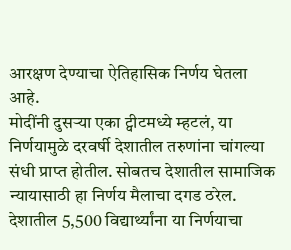आरक्षण देण्याचा ऐतिहासिक निर्णय घेतला आहे.
मोदींनी दुसऱ्या एका ट्वीटमध्ये म्हटलं, या निर्णयामुळे दरवर्षी देशातील तरुणांना चांगल्या संधी प्राप्त होतील. सोबतच देशातील सामाजिक न्यायासाठी हा निर्णय मैलाचा दगड ठरेल.
देशातील 5,500 विद्यार्थ्यांना या निर्णयाचा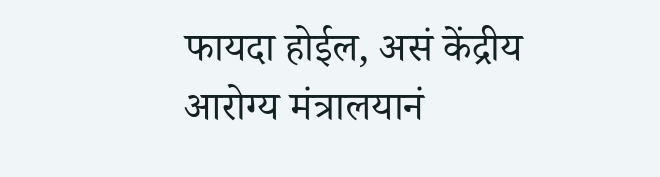फायदा होईल, असं केंद्रीय आरोग्य मंत्रालयानं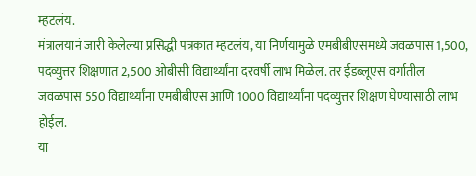म्हटलंय.
मंत्रालयानं जारी केलेल्या प्रसिद्धी पत्रकात म्हटलंय, या निर्णयामुळे एमबीबीएसमध्ये जवळपास 1,500, पदव्युत्तर शिक्षणात 2,500 ओबीसी विद्यार्थ्यांना दरवर्षी लाभ मिळेल. तर ईडब्लूएस वर्गातील जवळपास 550 विद्यार्थ्यांना एमबीबीएस आणि 1000 विद्यार्थ्यांना पदव्युत्तर शिक्षण घेण्यासाठी लाभ होईल.
या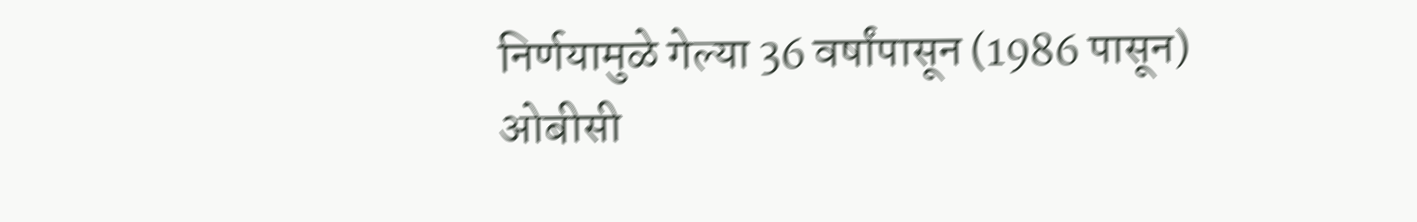निर्णयामुळे गेल्या 36 वर्षांपासून (1986 पासून) ओबीसी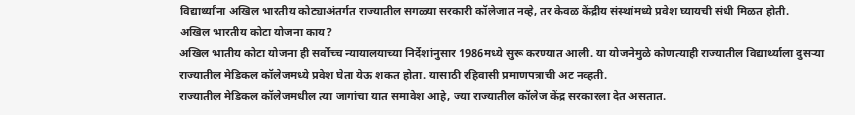विद्यार्थ्यांना अखिल भारतीय कोट्याअंतर्गत राज्यातील सगळ्या सरकारी कॉलेजात नव्हे, तर केवळ केंद्रीय संस्थांमध्ये प्रवेश घ्यायची संधी मिळत होती.
अखिल भारतीय कोटा योजना काय?
अखिल भातीय कोटा योजना ही सर्वोच्च न्यायालयाच्या निर्देशांनुसार 1986मध्ये सुरू करण्यात आली. या योजनेमुळे कोणत्याही राज्यातील विद्यार्थ्याला दुसऱ्या राज्यातील मेडिकल कॉलेजमध्ये प्रवेश घेता येऊ शकत होता. यासाठी रहिवासी प्रमाणपत्राची अट नव्हती.
राज्यातील मेडिकल कॉलेजमधील त्या जागांचा यात समावेश आहे, ज्या राज्यातील कॉलेज केंद्र सरकारला देत असतात.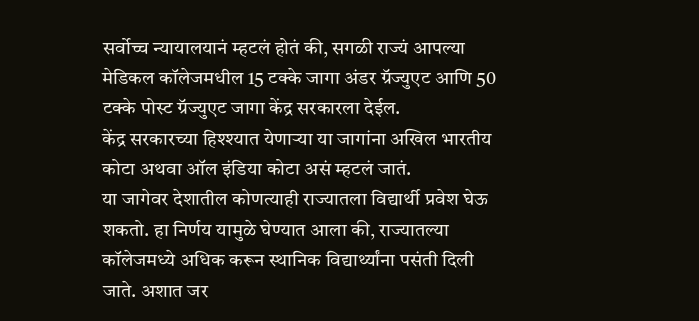सर्वोच्च न्यायालयानं म्हटलं होतं की, सगळी राज्यं आपल्या मेडिकल कॉलेजमधील 15 टक्के जागा अंडर ग्रॅज्युएट आणि 50 टक्के पोस्ट ग्रॅज्युएट जागा केंद्र सरकारला देईल.
केंद्र सरकारच्या हिश्श्यात येणाऱ्या या जागांना अखिल भारतीय कोटा अथवा ऑल इंडिया कोटा असं म्हटलं जातं.
या जागेवर देशातील कोणत्याही राज्यातला विद्यार्थी प्रवेश घेऊ शकतो. हा निर्णय यामुळे घेण्यात आला की, राज्यातल्या कॉलेजमध्ये अधिक करून स्थानिक विद्यार्थ्यांना पसंती दिली जाते. अशात जर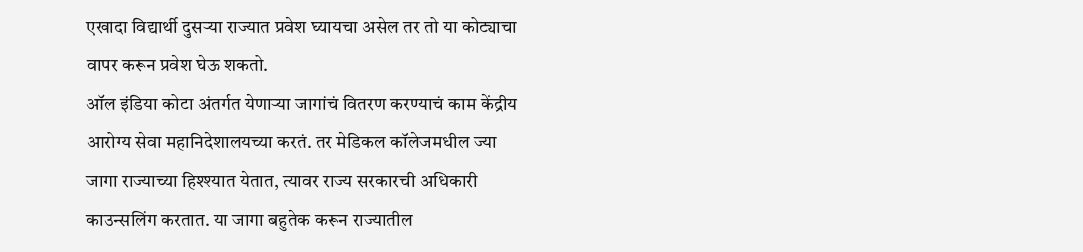एखादा विद्यार्थी दुसऱ्या राज्यात प्रवेश घ्यायचा असेल तर तो या कोट्याचा वापर करून प्रवेश घेऊ शकतो.
ऑल इंडिया कोटा अंतर्गत येणाऱ्या जागांचं वितरण करण्याचं काम केंद्रीय आरोग्य सेवा महानिदेशालयच्या करतं. तर मेडिकल कॉलेजमधील ज्या जागा राज्याच्या हिश्श्यात येतात, त्यावर राज्य सरकारची अधिकारी काउन्सलिंग करतात. या जागा बहुतेक करून राज्यातील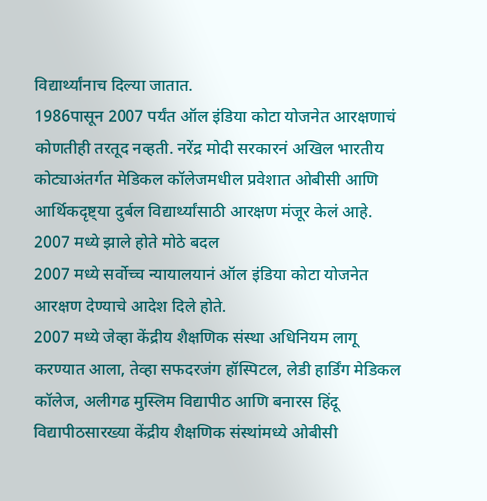विद्यार्थ्यांनाच दिल्या जातात.
1986पासून 2007 पर्यंत ऑल इंडिया कोटा योजनेत आरक्षणाचं कोणतीही तरतूद नव्हती. नरेंद्र मोदी सरकारनं अखिल भारतीय कोट्याअंतर्गत मेडिकल कॉलेजमधील प्रवेशात ओबीसी आणि आर्थिकदृष्ट्या दुर्बल विद्यार्थ्यांसाठी आरक्षण मंजूर केलं आहे.
2007 मध्ये झाले होते मोठे बदल
2007 मध्ये सर्वोच्च न्यायालयानं ऑल इंडिया कोटा योजनेत आरक्षण देण्याचे आदेश दिले होते.
2007 मध्ये जेव्हा केंद्रीय शैक्षणिक संस्था अधिनियम लागू करण्यात आला, तेव्हा सफदरजंग हॉस्पिटल, लेडी हार्डिंग मेडिकल कॉलेज, अलीगढ मुस्लिम विद्यापीठ आणि बनारस हिंदू विद्यापीठसारख्या केंद्रीय शैक्षणिक संस्थांमध्ये ओबीसी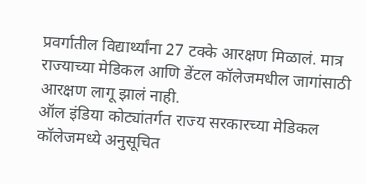प्रवर्गातील विद्यार्थ्यांना 27 टक्के आरक्षण मिळालं. मात्र राज्याच्या मेडिकल आणि डेंटल कॉलेजमधील जागांसाठी आरक्षण लागू झालं नाही.
ऑल इंडिया कोट्यांतर्गत राज्य सरकारच्या मेडिकल कॉलेजमध्ये अनुसूचित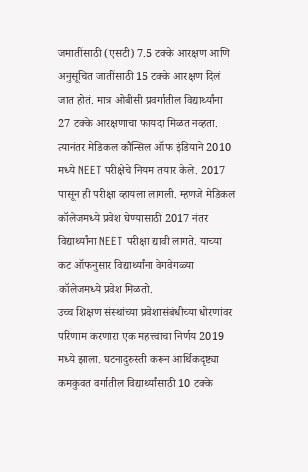जमातींसाठी (एसटी) 7.5 टक्के आरक्षण आणि अनुसूचित जातींसाठी 15 टक्के आरक्षण दिलं जात होतं. मात्र ओबीसी प्रवर्गातील विद्यार्थ्यांना 27 टक्के आरक्षणाचा फायदा मिळत नव्हता.
त्यानंतर मेडिकल कौन्सिल ऑफ इंडियाने 2010 मध्ये NEET परीक्षेचे नियम तयार केले. 2017 पासून ही परीक्षा व्हायला लागली. म्हणजे मेडिकल कॉलेजमध्ये प्रवेश घेण्यासाठी 2017 नंतर विद्यार्थ्यांना NEET परीक्षा द्यावी लागते. याच्या कट ऑफनुसार विद्यार्थ्यांना वेगवेगळ्या कॉलेजमध्ये प्रवेश मिळतो.
उच्च शिक्षण संस्थांच्या प्रवेशासंबंधीच्या धोरणांवर परिणाम करणारा एक महत्त्वाचा निर्णय 2019 मध्ये झाला. घटनादुरुस्ती करून आर्थिकदृष्ट्या कमकुवत वर्गातील विद्यार्थ्यांसाठी 10 टक्के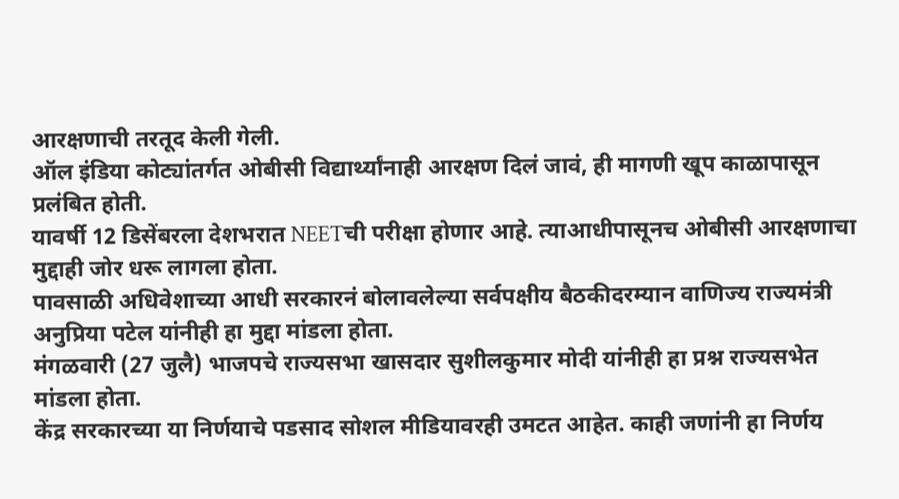आरक्षणाची तरतूद केली गेली.
ऑल इंडिया कोट्यांतर्गत ओबीसी विद्यार्थ्यांनाही आरक्षण दिलं जावं, ही मागणी खूप काळापासून प्रलंबित होती.
यावर्षी 12 डिसेंबरला देशभरात NEETची परीक्षा होणार आहे. त्याआधीपासूनच ओबीसी आरक्षणाचा मुद्दाही जोर धरू लागला होता.
पावसाळी अधिवेशाच्या आधी सरकारनं बोलावलेल्या सर्वपक्षीय बैठकीदरम्यान वाणिज्य राज्यमंत्री अनुप्रिया पटेल यांनीही हा मुद्दा मांडला होता.
मंगळवारी (27 जुलै) भाजपचे राज्यसभा खासदार सुशीलकुमार मोदी यांनीही हा प्रश्न राज्यसभेत मांडला होता.
केंद्र सरकारच्या या निर्णयाचे पडसाद सोशल मीडियावरही उमटत आहेत. काही जणांनी हा निर्णय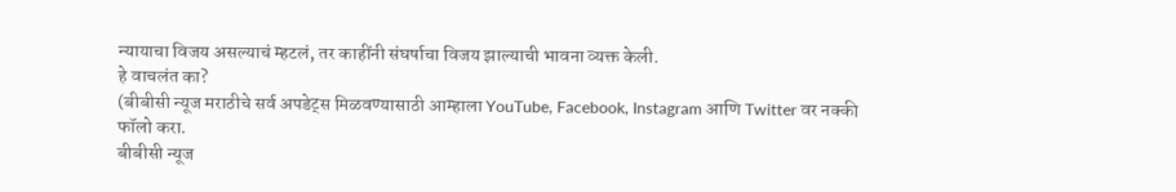न्यायाचा विजय असल्याचं म्हटलं, तर काहींनी संघर्षाचा विजय झाल्याची भावना व्यक्त केली.
हे वाचलंत का?
(बीबीसी न्यूज मराठीचे सर्व अपडेट्स मिळवण्यासाठी आम्हाला YouTube, Facebook, Instagram आणि Twitter वर नक्की फॉलो करा.
बीबीसी न्यूज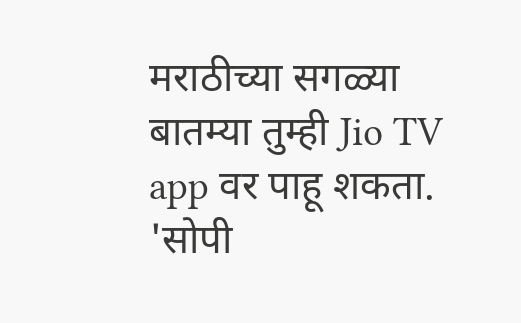मराठीच्या सगळ्या बातम्या तुम्ही Jio TV app वर पाहू शकता.
'सोपी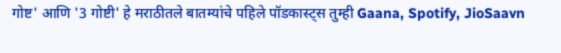गोष्ट' आणि '3 गोष्टी' हे मराठीतले बातम्यांचे पहिले पॉडकास्ट्स तुम्ही Gaana, Spotify, JioSaavn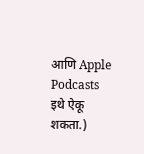आणि Apple Podcasts इथे ऐकू शकता.)